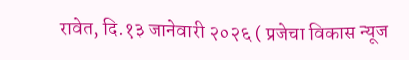रावेत, दि.१३ जानेवारी २०२६ ( प्रजेचा विकास न्यूज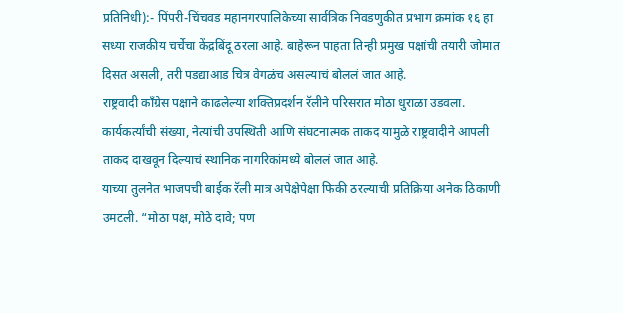प्रतिनिधी):- पिंपरी-चिंचवड महानगरपालिकेच्या सार्वत्रिक निवडणुकीत प्रभाग क्रमांक १६ हा सध्या राजकीय चर्चेचा केंद्रबिंदू ठरला आहे. बाहेरून पाहता तिन्ही प्रमुख पक्षांची तयारी जोमात दिसत असली, तरी पडद्याआड चित्र वेगळंच असल्याचं बोललं जात आहे.
राष्ट्रवादी काँग्रेस पक्षाने काढलेल्या शक्तिप्रदर्शन रॅलीने परिसरात मोठा धुराळा उडवला. कार्यकर्त्यांची संख्या, नेत्यांची उपस्थिती आणि संघटनात्मक ताकद यामुळे राष्ट्रवादीने आपली ताकद दाखवून दिल्याचं स्थानिक नागरिकांमध्ये बोललं जात आहे.
याच्या तुलनेत भाजपची बाईक रॅली मात्र अपेक्षेपेक्षा फिकी ठरल्याची प्रतिक्रिया अनेक ठिकाणी उमटली. “मोठा पक्ष, मोठे दावे; पण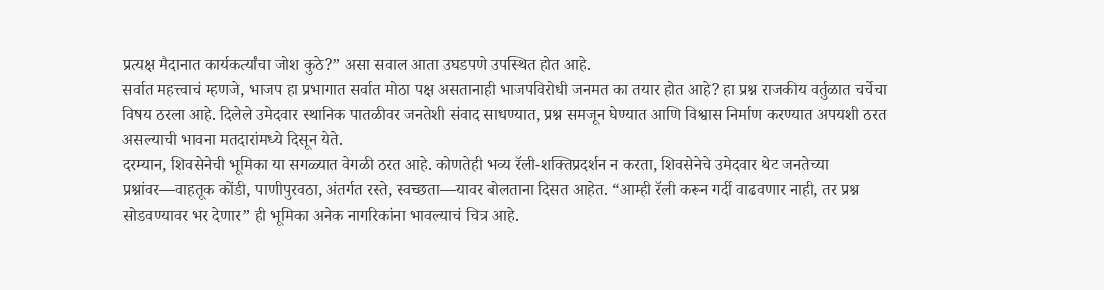प्रत्यक्ष मैदानात कार्यकर्त्यांचा जोश कुठे?” असा सवाल आता उघडपणे उपस्थित होत आहे.
सर्वात महत्त्वाचं म्हणजे, भाजप हा प्रभागात सर्वात मोठा पक्ष असतानाही भाजपविरोधी जनमत का तयार होत आहे? हा प्रश्न राजकीय वर्तुळात चर्चेचा विषय ठरला आहे. दिलेले उमेदवार स्थानिक पातळीवर जनतेशी संवाद साधण्यात, प्रश्न समजून घेण्यात आणि विश्वास निर्माण करण्यात अपयशी ठरत असल्याची भावना मतदारांमध्ये दिसून येते.
दरम्यान, शिवसेनेची भूमिका या सगळ्यात वेगळी ठरत आहे. कोणतेही भव्य रॅली-शक्तिप्रदर्शन न करता, शिवसेनेचे उमेदवार थेट जनतेच्या प्रश्नांवर—वाहतूक कोंडी, पाणीपुरवठा, अंतर्गत रस्ते, स्वच्छता—यावर बोलताना दिसत आहेत. “आम्ही रॅली करून गर्दी वाढवणार नाही, तर प्रश्न सोडवण्यावर भर देणार” ही भूमिका अनेक नागरिकांना भावल्याचं चित्र आहे.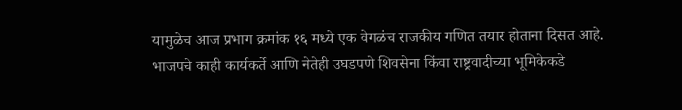यामुळेच आज प्रभाग क्रमांक १६ मध्ये एक वेगळंच राजकीय गणित तयार होताना दिसत आहे. भाजपचे काही कार्यकर्ते आणि नेतेही उघडपणे शिवसेना किंवा राष्ट्रवादीच्या भूमिकेकडे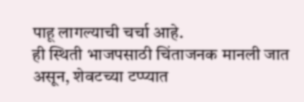पाहू लागल्याची चर्चा आहे.
ही स्थिती भाजपसाठी चिंताजनक मानली जात असून, शेवटच्या टप्प्यात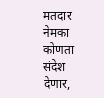मतदार नेमका कोणता संदेश देणार,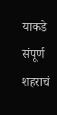याकडे संपूर्ण शहराचं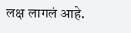लक्ष लागलं आहे.